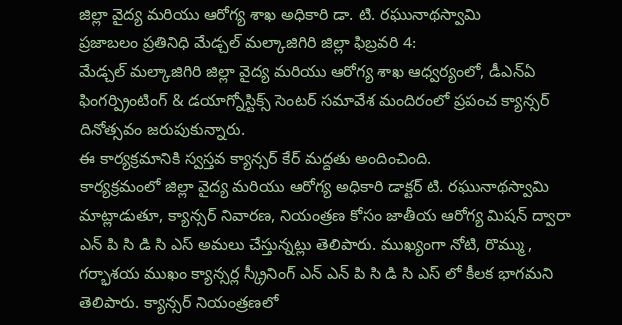జిల్లా వైద్య మరియు ఆరోగ్య శాఖ అధికారి డా. టి. రఘునాథస్వామి
ప్రజాబలం ప్రతినిధి మేడ్చల్ మల్కాజిగిరి జిల్లా ఫిబ్రవరి 4:
మేడ్చల్ మల్కాజిగిరి జిల్లా వైద్య మరియు ఆరోగ్య శాఖ ఆధ్వర్యంలో, డీఎన్ఏ ఫింగర్ప్రింటింగ్ & డయాగ్నోస్టిక్స్ సెంటర్ సమావేశ మందిరంలో ప్రపంచ క్యాన్సర్ దినోత్సవం జరుపుకున్నారు.
ఈ కార్యక్రమానికి స్వస్తవ క్యాన్సర్ కేర్ మద్దతు అందించింది.
కార్యక్రమంలో జిల్లా వైద్య మరియు ఆరోగ్య అధికారి డాక్టర్ టి. రఘునాథస్వామి మాట్లాడుతూ, క్యాన్సర్ నివారణ, నియంత్రణ కోసం జాతీయ ఆరోగ్య మిషన్ ద్వారా ఎన్ పి సి డి సి ఎస్ అమలు చేస్తున్నట్లు తెలిపారు. ముఖ్యంగా నోటి, రొమ్ము , గర్భాశయ ముఖం క్యాన్సర్ల స్క్రీనింగ్ ఎన్ ఎన్ పి సి డి సి ఎస్ లో కీలక భాగమని తెలిపారు. క్యాన్సర్ నియంత్రణలో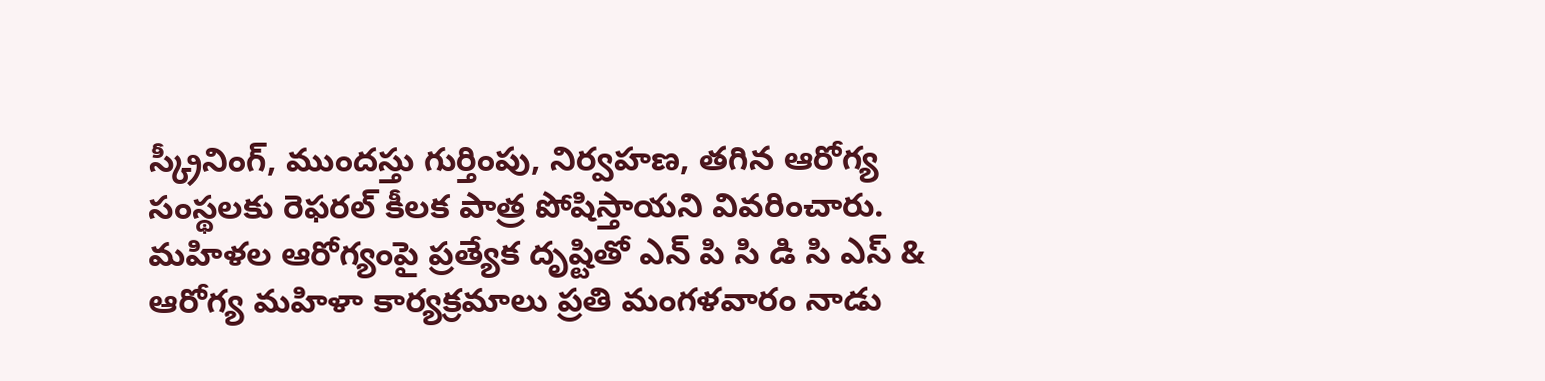స్క్రీనింగ్, ముందస్తు గుర్తింపు, నిర్వహణ, తగిన ఆరోగ్య సంస్థలకు రెఫరల్ కీలక పాత్ర పోషిస్తాయని వివరించారు.
మహిళల ఆరోగ్యంపై ప్రత్యేక దృష్టితో ఎన్ పి సి డి సి ఎస్ & ఆరోగ్య మహిళా కార్యక్రమాలు ప్రతి మంగళవారం నాడు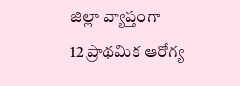జిల్లా వ్యాప్తంగా
12 ప్రాథమిక ఆరోగ్య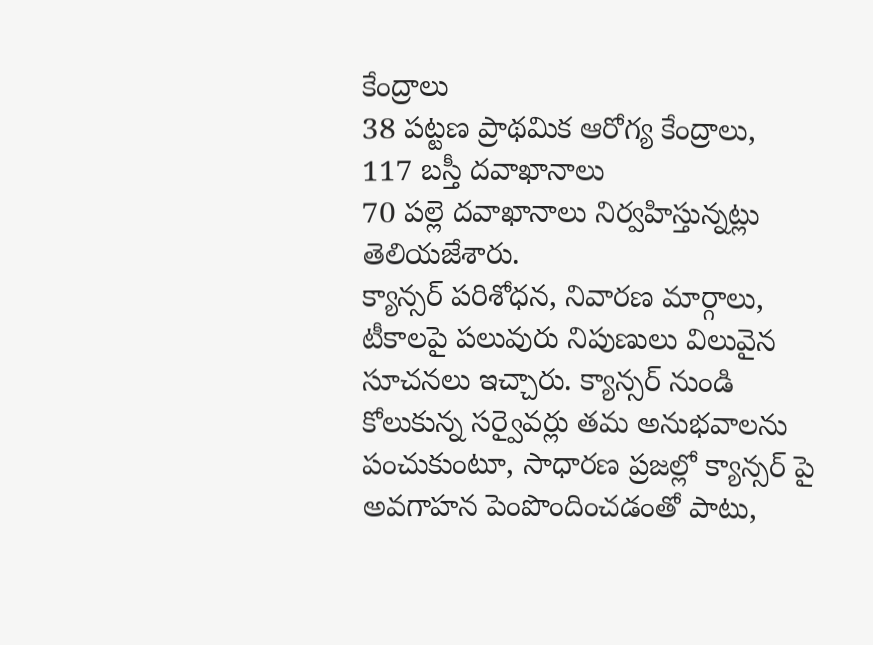కేంద్రాలు
38 పట్టణ ప్రాథమిక ఆరోగ్య కేంద్రాలు,
117 బస్తీ దవాఖానాలు
70 పల్లె దవాఖానాలు నిర్వహిస్తున్నట్లు తెలియజేశారు.
క్యాన్సర్ పరిశోధన, నివారణ మార్గాలు, టీకాలపై పలువురు నిపుణులు విలువైన సూచనలు ఇచ్చారు. క్యాన్సర్ నుండి కోలుకున్న సర్వైవర్లు తమ అనుభవాలను పంచుకుంటూ, సాధారణ ప్రజల్లో క్యాన్సర్ పై అవగాహన పెంపొందించడంతో పాటు,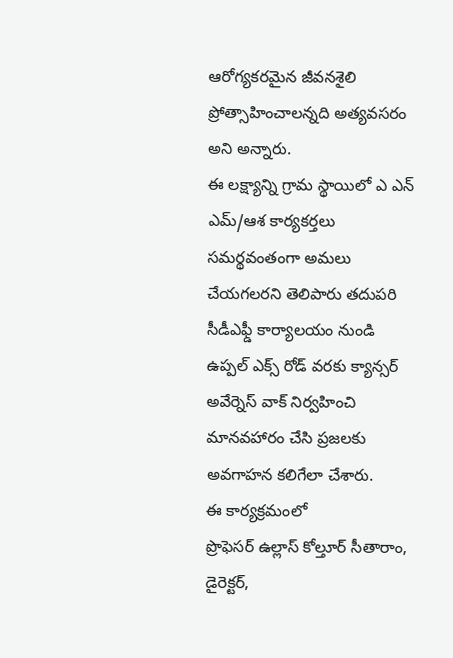ఆరోగ్యకరమైన జీవనశైలి ప్రోత్సాహించాలన్నది అత్యవసరం అని అన్నారు.
ఈ లక్ష్యాన్ని గ్రామ స్థాయిలో ఎ ఎన్ ఎమ్/ఆశ కార్యకర్తలు సమర్థవంతంగా అమలు చేయగలరని తెలిపారు తదుపరి సీడీఎఫ్డీ కార్యాలయం నుండి ఉప్పల్ ఎక్స్ రోడ్ వరకు క్యాన్సర్ అవేర్నెస్ వాక్ నిర్వహించి మానవహారం చేసి ప్రజలకు అవగాహన కలిగేలా చేశారు.
ఈ కార్యక్రమంలో
ప్రొఫెసర్ ఉల్లాస్ కోల్తూర్ సీతారాం, డైరెక్టర్,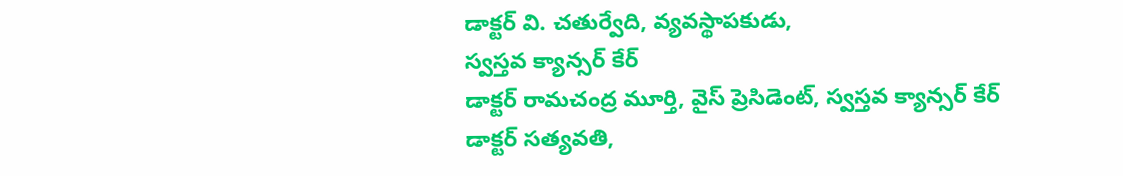డాక్టర్ వి. చతుర్వేది, వ్యవస్థాపకుడు,
స్వస్తవ క్యాన్సర్ కేర్
డాక్టర్ రామచంద్ర మూర్తి, వైస్ ప్రెసిడెంట్, స్వస్తవ క్యాన్సర్ కేర్
డాక్టర్ సత్యవతి,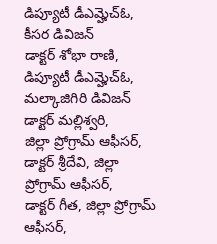డిప్యూటీ డీఎమ్హెచ్ఓ, కీసర డివిజన్
డాక్టర్ శోభా రాణి, డిప్యూటీ డీఎమ్హెచ్ఓ, మల్కాజిగిరి డివిజన్
డాక్టర్ మల్లిశ్వరి,
జిల్లా ప్రోగ్రామ్ ఆఫీసర్,
డాక్టర్ శ్రీదేవి, జిల్లా ప్రోగ్రామ్ ఆఫీసర్,
డాక్టర్ గీత, జిల్లా ప్రోగ్రామ్ ఆఫీసర్,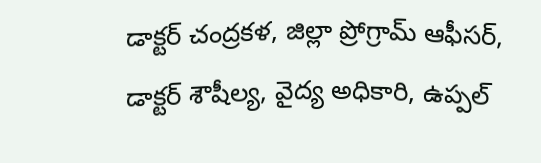డాక్టర్ చంద్రకళ, జిల్లా ప్రోగ్రామ్ ఆఫీసర్,
డాక్టర్ శౌషీల్య, వైద్య అధికారి, ఉప్పల్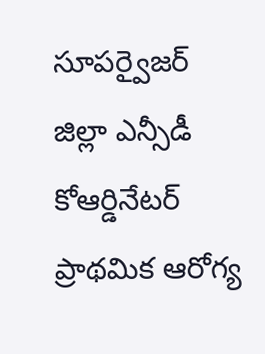సూపర్వైజర్
జిల్లా ఎన్సీడీ కోఆర్డినేటర్
ప్రాథమిక ఆరోగ్య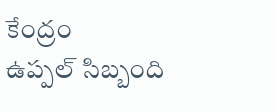కేంద్రం
ఉప్పల్ సిబ్బంది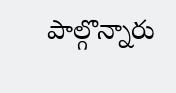పాల్గొన్నారు